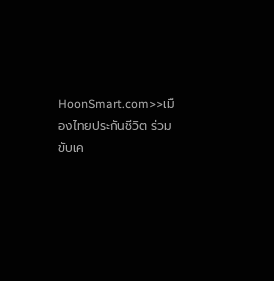HoonSmart.com>>เมืองไทยประกันชีวิต ร่วมขับเค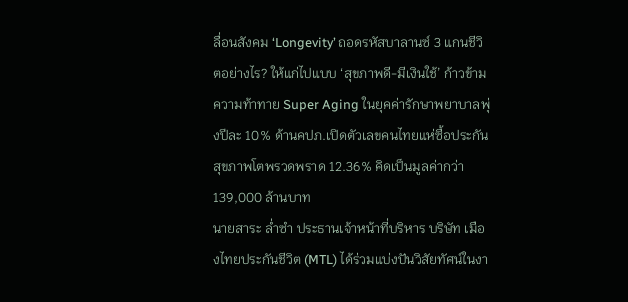ลื่อนสังคม ‘Longevity’ ถอดรหัสบาลานซ์ 3 แกนชีวิตอย่างไร? ให้แก่ไปแบบ ‘สุขภาพดี-มีเงินใช้’ ก้าวข้ามความท้าทาย Super Aging ในยุคค่ารักษาพยาบาลพุ่งปีละ 10% ด้านคปภ.เปิดตัวเลขคนไทยแห่ซื้อประกันสุขภาพโตพรวดพราด 12.36% คิดเป็นมูลค่ากว่า 139,000 ล้านบาท
นายสาระ ล่ำซำ ประธานเจ้าหน้าที่บริหาร บริษัท เมืองไทยประกันชีวิต (MTL) ได้ร่วมแบ่งปันวิสัยทัศน์ในงา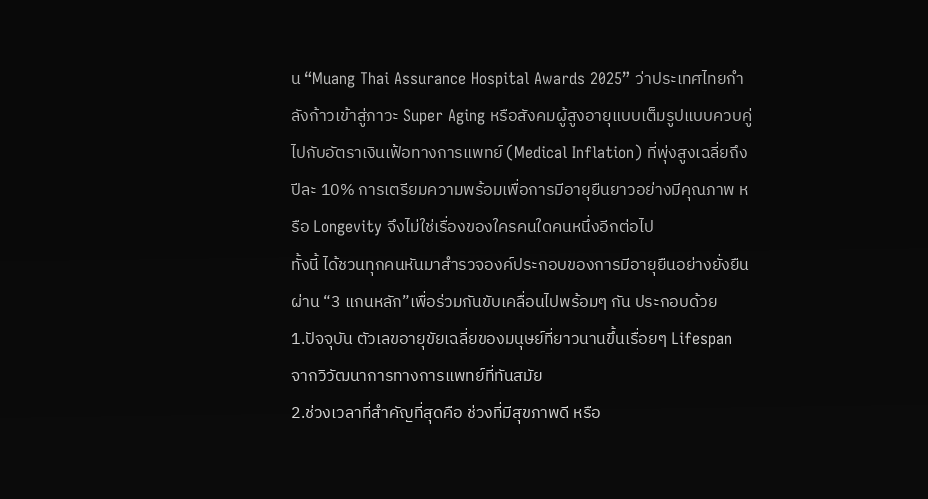น “Muang Thai Assurance Hospital Awards 2025” ว่าประเทศไทยกำลังก้าวเข้าสู่ภาวะ Super Aging หรือสังคมผู้สูงอายุแบบเต็มรูปแบบควบคู่ไปกับอัตราเงินเฟ้อทางการแพทย์ (Medical Inflation) ที่พุ่งสูงเฉลี่ยถึงปีละ 10% การเตรียมความพร้อมเพื่อการมีอายุยืนยาวอย่างมีคุณภาพ หรือ Longevity จึงไม่ใช่เรื่องของใครคนใดคนหนึ่งอีกต่อไป
ทั้งนี้ ได้ชวนทุกคนหันมาสำรวจองค์ประกอบของการมีอายุยืนอย่างยั่งยืน ผ่าน “3 แกนหลัก”เพื่อร่วมกันขับเคลื่อนไปพร้อมๆ กัน ประกอบด้วย
1.ปัจจุบัน ตัวเลขอายุขัยเฉลี่ยของมนุษย์ที่ยาวนานขึ้นเรื่อยๆ Lifespan จากวิวัฒนาการทางการแพทย์ที่ทันสมัย
2.ช่วงเวลาที่สำคัญที่สุดคือ ช่วงที่มีสุขภาพดี หรือ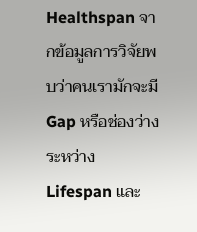Healthspan จากข้อมูลการวิจัยพบว่าคนเรามักจะมี Gap หรือช่องว่างระหว่าง Lifespan และ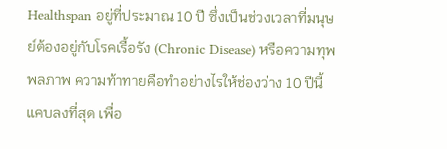Healthspan อยู่ที่ประมาณ 10 ปี ซึ่งเป็นช่วงเวลาที่มนุษย์ต้องอยู่กับโรคเรื้อรัง (Chronic Disease) หรือความทุพพลภาพ ความท้าทายคือทำอย่างไรให้ช่องว่าง 10 ปีนี้แคบลงที่สุด เพื่อ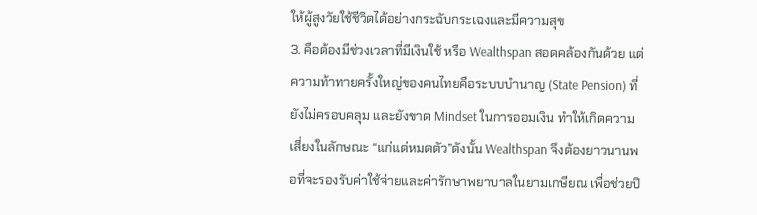ให้ผู้สูงวัยใช้ชีวิตได้อย่างกระฉับกระเฉงและมีความสุข
3. คือต้องมีช่วงเวลาที่มีเงินใช้ หรือ Wealthspan สอดคล้องกันด้วย แต่ความท้าทายครั้งใหญ่ของคนไทยคือระบบบำนาญ (State Pension) ที่ยังไม่ครอบคลุม และยังขาด Mindset ในการออมเงิน ทำให้เกิดความเสี่ยงในลักษณะ “แก่แต่หมดตัว”ดังนั้น Wealthspan จึงต้องยาวนานพอที่จะรองรับค่าใช้จ่ายและค่ารักษาพยาบาลในยามเกษียณ เพื่อช่วยปิ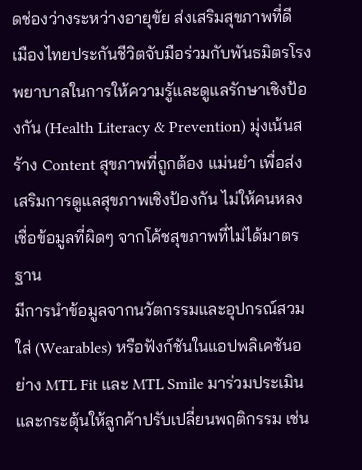ดช่องว่างระหว่างอายุขัย ส่งเสริมสุขภาพที่ดี เมืองไทยประกันชีวิตจับมือร่วมกับพันธมิตรโรงพยาบาลในการให้ความรู้และดูแลรักษาเชิงป้องกัน (Health Literacy & Prevention) มุ่งเน้นสร้าง Content สุขภาพที่ถูกต้อง แม่นยำ เพื่อส่งเสริมการดูแลสุขภาพเชิงป้องกัน ไม่ให้คนหลงเชื่อข้อมูลที่ผิดๆ จากโค้ชสุขภาพที่ไม่ได้มาตรฐาน
มีการนำข้อมูลจากนวัตกรรมและอุปกรณ์สวมใส่ (Wearables) หรือฟังก์ชันในแอปพลิเคชันอย่าง MTL Fit และ MTL Smile มาร่วมประเมินและกระตุ้นให้ลูกค้าปรับเปลี่ยนพฤติกรรม เช่น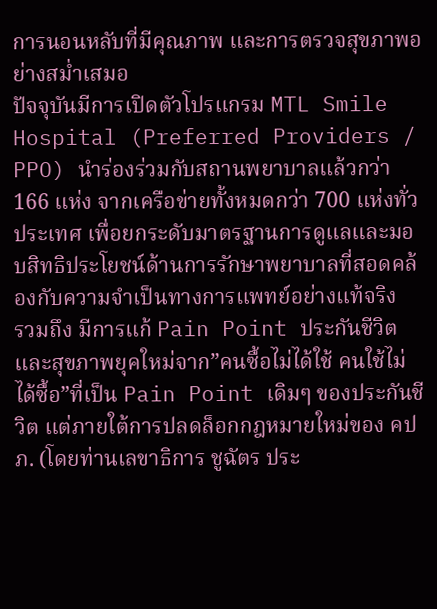การนอนหลับที่มีคุณภาพ และการตรวจสุขภาพอย่างสม่ำเสมอ
ปัจจุบันมีการเปิดตัวโปรแกรม MTL Smile Hospital (Preferred Providers / PPO) นำร่องร่วมกับสถานพยาบาลแล้วกว่า 166 แห่ง จากเครือข่ายทั้งหมดกว่า 700 แห่งทั่วประเทศ เพื่อยกระดับมาตรฐานการดูแลและมอบสิทธิประโยชน์ด้านการรักษาพยาบาลที่สอดคล้องกับความจำเป็นทางการแพทย์อย่างแท้จริง
รวมถึง มีการแก้ Pain Point ประกันชีวิตและสุขภาพยุคใหม่จาก”คนซื้อไม่ได้ใช้ คนใช้ไม่ได้ซื้อ”ที่เป็น Pain Point เดิมๆ ของประกันชีวิต แต่ภายใต้การปลดล็อกกฎหมายใหม่ของ คปภ. (โดยท่านเลขาธิการ ชูฉัตร ประ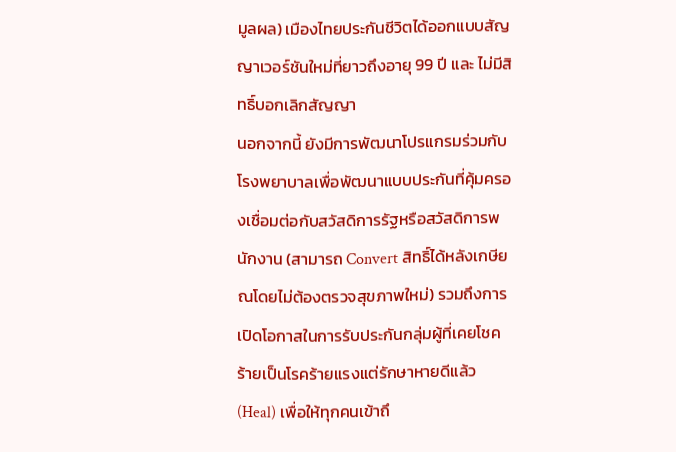มูลผล) เมืองไทยประกันชีวิตได้ออกแบบสัญญาเวอร์ชันใหม่ที่ยาวถึงอายุ 99 ปี และ ไม่มีสิทธิ์บอกเลิกสัญญา
นอกจากนี้ ยังมีการพัฒนาโปรแกรมร่วมกับโรงพยาบาลเพื่อพัฒนาแบบประกันที่คุ้มครองเชื่อมต่อกับสวัสดิการรัฐหรือสวัสดิการพนักงาน (สามารถ Convert สิทธิ์ได้หลังเกษียณโดยไม่ต้องตรวจสุขภาพใหม่) รวมถึงการเปิดโอกาสในการรับประกันกลุ่มผู้ที่เคยโชคร้ายเป็นโรคร้ายแรงแต่รักษาหายดีแล้ว (Heal) เพื่อให้ทุกคนเข้าถึ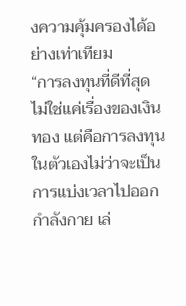งความคุ้มครองได้อย่างเท่าเทียม
“การลงทุนที่ดีที่สุดไม่ใช่แค่เรื่องของเงินทอง แต่คือการลงทุนในตัวเองไม่ว่าจะเป็นการแบ่งเวลาไปออกกำลังกาย เล่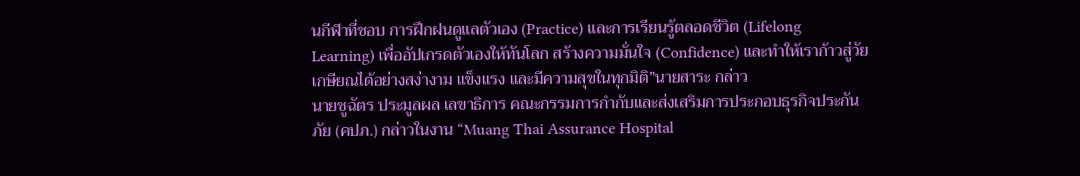นกีฬาที่ชอบ การฝึกฝนดูแลตัวเอง (Practice) และการเรียนรู้ตลอดชีวิต (Lifelong Learning) เพื่ออัปเกรดตัวเองให้ทันโลก สร้างความมั่นใจ (Confidence) และทำให้เราก้าวสู่วัยเกษียณได้อย่างสง่างาม แข็งแรง และมีความสุขในทุกมิติ”นายสาระ กล่าว
นายชูฉัตร ประมูลผล เลขาธิการ คณะกรรมการกำกับและส่งเสริมการประกอบธุรกิจประกันภัย (คปภ.) กล่าวในงาน “Muang Thai Assurance Hospital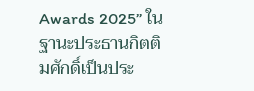Awards 2025” ในฐานะประธานกิตติมศักดิ์เป็นประ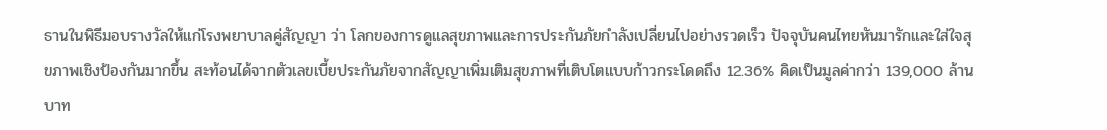ธานในพิธีมอบรางวัลให้แก่โรงพยาบาลคู่สัญญา ว่า โลกของการดูแลสุขภาพและการประกันภัยกำลังเปลี่ยนไปอย่างรวดเร็ว ปัจจุบันคนไทยหันมารักและใส่ใจสุขภาพเชิงป้องกันมากขึ้น สะท้อนได้จากตัวเลขเบี้ยประกันภัยจากสัญญาเพิ่มเติมสุขภาพที่เติบโตแบบก้าวกระโดดถึง 12.36% คิดเป็นมูลค่ากว่า 139,000 ล้านบาท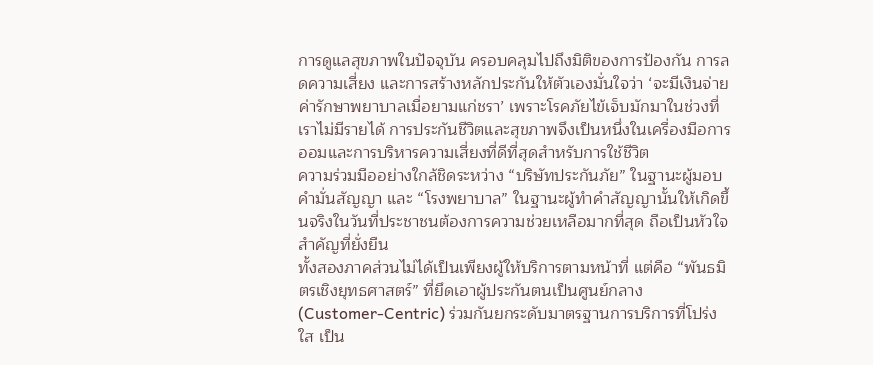การดูแลสุขภาพในปัจจุบัน ครอบคลุมไปถึงมิติของการป้องกัน การลดความเสี่ยง และการสร้างหลักประกันให้ตัวเองมั่นใจว่า ‘จะมีเงินจ่ายค่ารักษาพยาบาลเมื่อยามแก่ชรา’ เพราะโรคภัยไข้เจ็บมักมาในช่วงที่เราไม่มีรายได้ การประกันชีวิตและสุขภาพจึงเป็นหนึ่งในเครื่องมือการออมและการบริหารความเสี่ยงที่ดีที่สุดสำหรับการใช้ชีวิต
ความร่วมมืออย่างใกล้ชิดระหว่าง “บริษัทประกันภัย” ในฐานะผู้มอบคำมั่นสัญญา และ “โรงพยาบาล” ในฐานะผู้ทำคำสัญญานั้นให้เกิดขึ้นจริงในวันที่ประชาชนต้องการความช่วยเหลือมากที่สุด ถือเป็นหัวใจสำคัญที่ยั่งยืน
ทั้งสองภาคส่วนไม่ได้เป็นเพียงผู้ให้บริการตามหน้าที่ แต่คือ “พันธมิตรเชิงยุทธศาสตร์” ที่ยึดเอาผู้ประกันตนเป็นศูนย์กลาง (Customer-Centric) ร่วมกันยกระดับมาตรฐานการบริการที่โปร่งใส เป็น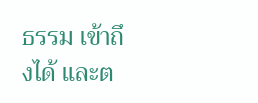ธรรม เข้าถึงได้ และต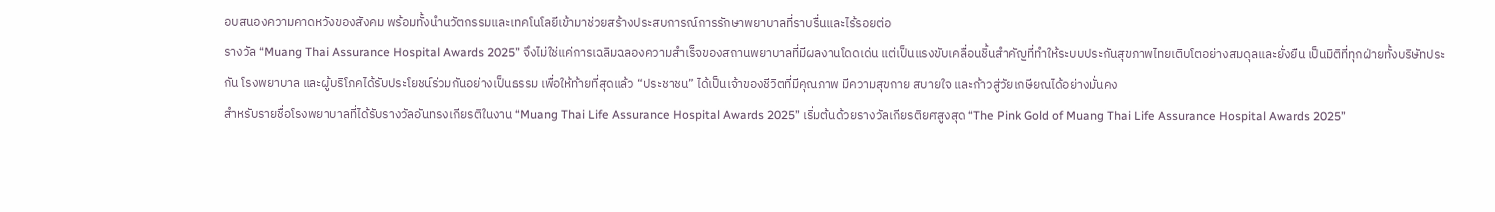อบสนองความคาดหวังของสังคม พร้อมทั้งนำนวัตกรรมและเทคโนโลยีเข้ามาช่วยสร้างประสบการณ์การรักษาพยาบาลที่ราบรื่นและไร้รอยต่อ
รางวัล “Muang Thai Assurance Hospital Awards 2025” จึงไม่ใช่แค่การเฉลิมฉลองความสำเร็จของสถานพยาบาลที่มีผลงานโดดเด่น แต่เป็นแรงขับเคลื่อนชิ้นสำคัญที่ทำให้ระบบประกันสุขภาพไทยเติบโตอย่างสมดุลและยั่งยืน เป็นมิติที่ทุกฝ่ายทั้งบริษัทประกัน โรงพยาบาล และผู้บริโภคได้รับประโยชน์ร่วมกันอย่างเป็นธรรม เพื่อให้ท้ายที่สุดแล้ว “ประชาชน” ได้เป็นเจ้าของชีวิตที่มีคุณภาพ มีความสุขกาย สบายใจ และก้าวสู่วัยเกษียณได้อย่างมั่นคง
สำหรับรายชื่อโรงพยาบาลที่ได้รับรางวัลอันทรงเกียรติในงาน “Muang Thai Life Assurance Hospital Awards 2025” เริ่มต้นด้วยรางวัลเกียรติยศสูงสุด “The Pink Gold of Muang Thai Life Assurance Hospital Awards 2025”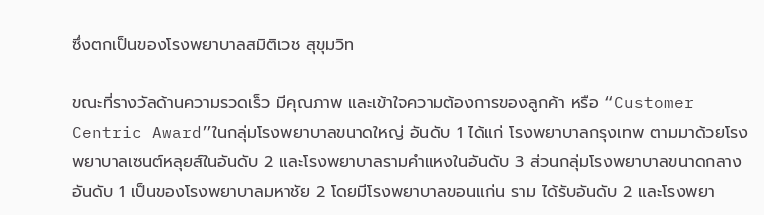ซึ่งตกเป็นของโรงพยาบาลสมิติเวช สุขุมวิท

ขณะที่รางวัลด้านความรวดเร็ว มีคุณภาพ และเข้าใจความต้องการของลูกค้า หรือ “Customer Centric Award”ในกลุ่มโรงพยาบาลขนาดใหญ่ อันดับ 1 ได้แก่ โรงพยาบาลกรุงเทพ ตามมาด้วยโรงพยาบาลเซนต์หลุยส์ในอันดับ 2 และโรงพยาบาลรามคำแหงในอันดับ 3 ส่วนกลุ่มโรงพยาบาลขนาดกลาง อันดับ 1 เป็นของโรงพยาบาลมหาชัย 2 โดยมีโรงพยาบาลขอนแก่น ราม ได้รับอันดับ 2 และโรงพยา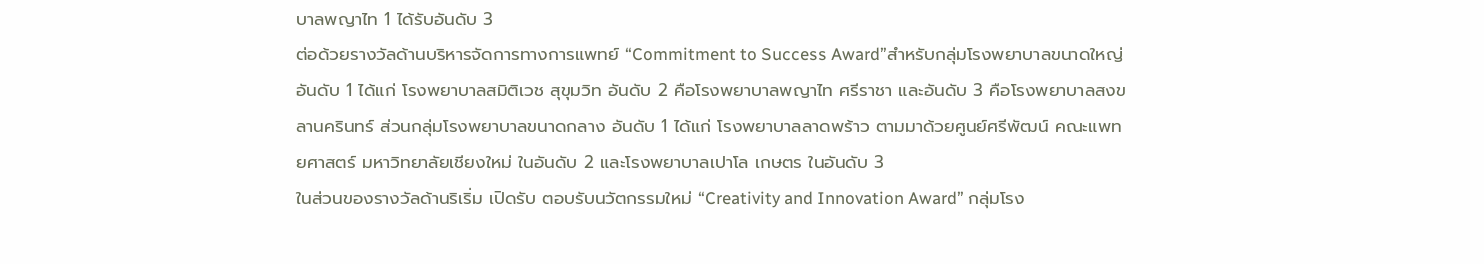บาลพญาไท 1 ได้รับอันดับ 3
ต่อด้วยรางวัลด้านบริหารจัดการทางการแพทย์ “Commitment to Success Award”สำหรับกลุ่มโรงพยาบาลขนาดใหญ่ อันดับ 1 ได้แก่ โรงพยาบาลสมิติเวช สุขุมวิท อันดับ 2 คือโรงพยาบาลพญาไท ศรีราชา และอันดับ 3 คือโรงพยาบาลสงขลานครินทร์ ส่วนกลุ่มโรงพยาบาลขนาดกลาง อันดับ 1 ได้แก่ โรงพยาบาลลาดพร้าว ตามมาด้วยศูนย์ศรีพัฒน์ คณะแพทยศาสตร์ มหาวิทยาลัยเชียงใหม่ ในอันดับ 2 และโรงพยาบาลเปาโล เกษตร ในอันดับ 3
ในส่วนของรางวัลด้านริเริ่ม เปิดรับ ตอบรับนวัตกรรมใหม่ “Creativity and Innovation Award” กลุ่มโรง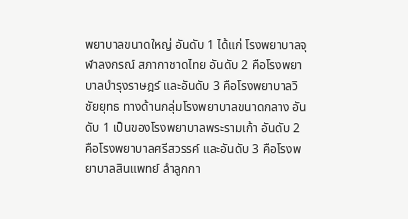พยาบาลขนาดใหญ่ อันดับ 1 ได้แก่ โรงพยาบาลจุฬาลงกรณ์ สภากาชาดไทย อันดับ 2 คือโรงพยาบาลบำรุงราษฎร์ และอันดับ 3 คือโรงพยาบาลวิชัยยุทธ ทางด้านกลุ่มโรงพยาบาลขนาดกลาง อันดับ 1 เป็นของโรงพยาบาลพระรามเก้า อันดับ 2 คือโรงพยาบาลศรีสวรรค์ และอันดับ 3 คือโรงพยาบาลสินแพทย์ ลำลูกกา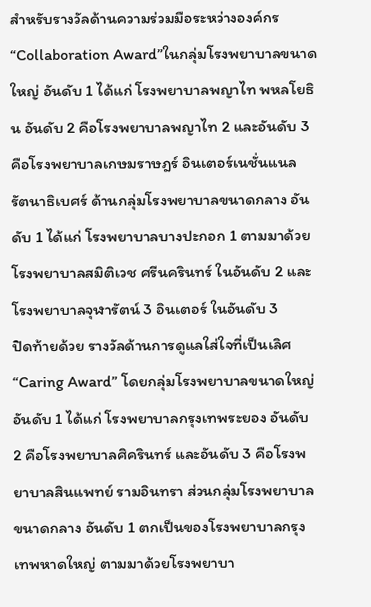สำหรับรางวัลด้านความร่วมมือระหว่างองค์กร “Collaboration Award”ในกลุ่มโรงพยาบาลขนาดใหญ่ อันดับ 1 ได้แก่ โรงพยาบาลพญาไท พหลโยธิน อันดับ 2 คือโรงพยาบาลพญาไท 2 และอันดับ 3 คือโรงพยาบาลเกษมราษฎร์ อินเตอร์เนชั่นแนล รัตนาธิเบศร์ ด้านกลุ่มโรงพยาบาลขนาดกลาง อันดับ 1 ได้แก่ โรงพยาบาลบางปะกอก 1 ตามมาด้วยโรงพยาบาลสมิติเวช ศรีนครินทร์ ในอันดับ 2 และโรงพยาบาลจุฬารัตน์ 3 อินเตอร์ ในอันดับ 3
ปิดท้ายด้วย รางวัลด้านการดูแลใส่ใจที่เป็นเลิศ “Caring Award” โดยกลุ่มโรงพยาบาลขนาดใหญ่ อันดับ 1 ได้แก่ โรงพยาบาลกรุงเทพระยอง อันดับ 2 คือโรงพยาบาลศิครินทร์ และอันดับ 3 คือโรงพยาบาลสินแพทย์ รามอินทรา ส่วนกลุ่มโรงพยาบาลขนาดกลาง อันดับ 1 ตกเป็นของโรงพยาบาลกรุงเทพหาดใหญ่ ตามมาด้วยโรงพยาบา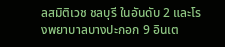ลสมิติเวช ชลบุรี ในอันดับ 2 และโรงพยาบาลบางปะกอก 9 อินเต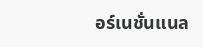อร์เนชั่นแนล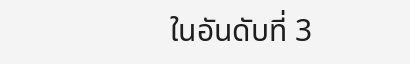ในอันดับที่ 3